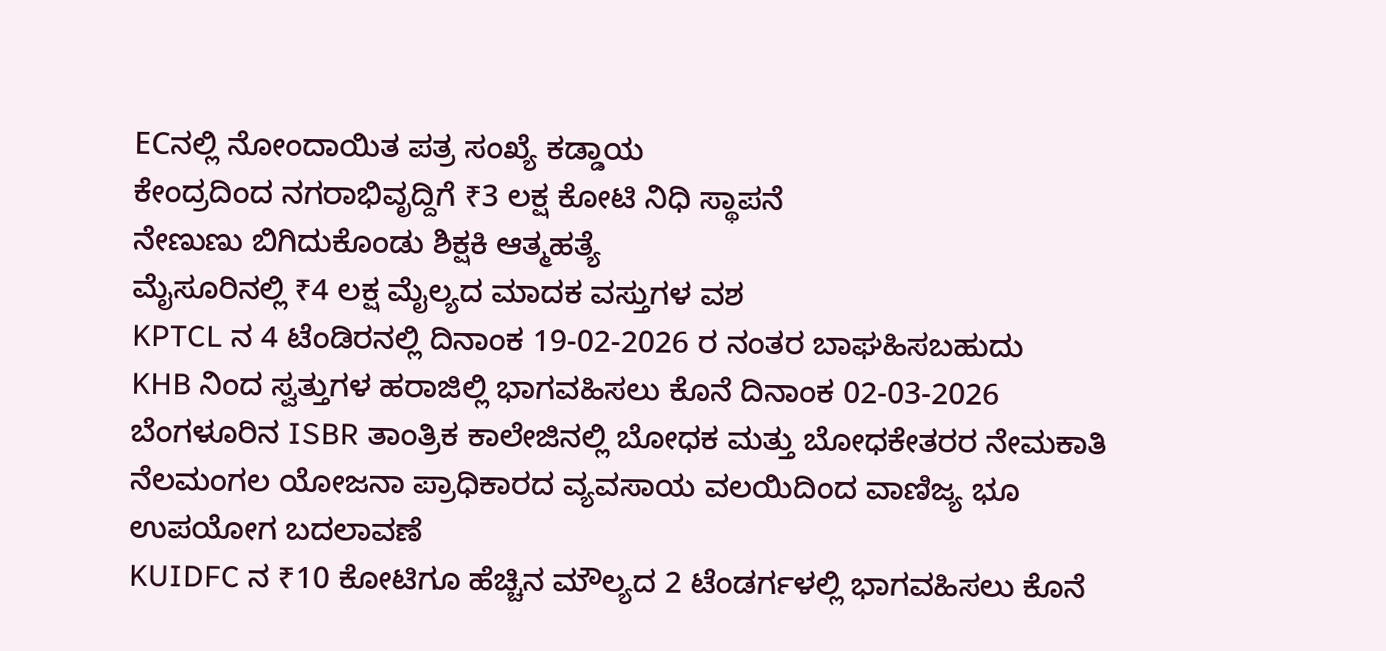ECನಲ್ಲಿ ನೋಂದಾಯಿತ ಪತ್ರ ಸಂಖ್ಯೆ ಕಡ್ಡಾಯ
ಕೇಂದ್ರದಿಂದ ನಗರಾಭಿವೃದ್ದಿಗೆ ₹3 ಲಕ್ಷ ಕೋಟಿ ನಿಧಿ ಸ್ಥಾಪನೆ
ನೇಣುಣು ಬಿಗಿದುಕೊಂಡು ಶಿಕ್ಷಕಿ ಆತ್ಮಹತ್ಯೆ
ಮೈಸೂರಿನಲ್ಲಿ ₹4 ಲಕ್ಷ ಮೈಲ್ಯದ ಮಾದಕ ವಸ್ತುಗಳ ವಶ
KPTCL ನ 4 ಟೆಂಡಿರನಲ್ಲಿ ದಿನಾಂಕ 19-02-2026 ರ ನಂತರ ಬಾಘಹಿಸಬಹುದು
KHB ನಿಂದ ಸ್ವತ್ತುಗಳ ಹರಾಜಿಲ್ಲಿ ಭಾಗವಹಿಸಲು ಕೊನೆ ದಿನಾಂಕ 02-03-2026
ಬೆಂಗಳೂರಿನ ISBR ತಾಂತ್ರಿಕ ಕಾಲೇಜಿನಲ್ಲಿ ಬೋಧಕ ಮತ್ತು ಬೋಧಕೇತರರ ನೇಮಕಾತಿ
ನೆಲಮಂಗಲ ಯೋಜನಾ ಪ್ರಾಧಿಕಾರದ ವ್ಯವಸಾಯ ವಲಯಿದಿಂದ ವಾಣಿಜ್ಯ ಭೂ ಉಪಯೋಗ ಬದಲಾವಣೆ
KUIDFC ನ ₹10 ಕೋಟಿಗೂ ಹೆಚ್ಚಿನ ಮೌಲ್ಯದ 2 ಟೆಂಡರ್ಗಳಲ್ಲಿ ಭಾಗವಹಿಸಲು ಕೊನೆ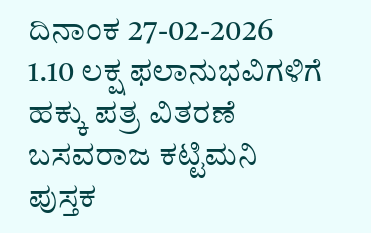ದಿನಾಂಕ 27-02-2026
1.10 ಲಕ್ಷ ಫಲಾನುಭವಿಗಳಿಗೆ ಹಕ್ಕು ಪತ್ರ ವಿತರಣೆ
ಬಸವರಾಜ ಕಟ್ಟಿಮನಿ ಪುಸ್ತಕ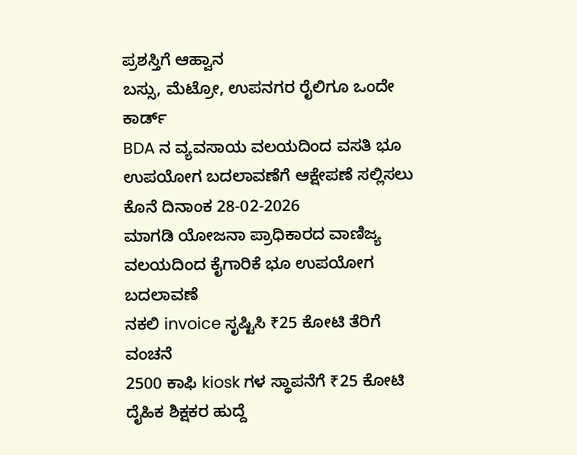ಪ್ರಶಸ್ತಿಗೆ ಆಹ್ವಾನ
ಬಸ್ಸು, ಮೆಟ್ರೋ, ಉಪನಗರ ರೈಲಿಗೂ ಒಂದೇ ಕಾರ್ಡ್
BDA ನ ವ್ಯವಸಾಯ ವಲಯದಿಂದ ವಸತಿ ಭೂ ಉಪಯೋಗ ಬದಲಾವಣೆಗೆ ಆಕ್ಷೇಪಣೆ ಸಲ್ಲಿಸಲು ಕೊನೆ ದಿನಾಂಕ 28-02-2026
ಮಾಗಡಿ ಯೋಜನಾ ಪ್ರಾಧಿಕಾರದ ವಾಣಿಜ್ಯ ವಲಯದಿಂದ ಕೈಗಾರಿಕೆ ಭೂ ಉಪಯೋಗ ಬದಲಾವಣೆ
ನಕಲಿ invoice ಸೃಷ್ಟಿಸಿ ₹25 ಕೋಟಿ ತೆರಿಗೆ ವಂಚನೆ
2500 ಕಾಫಿ kiosk ಗಳ ಸ್ಥಾಪನೆಗೆ ₹25 ಕೋಟಿ
ದೈಹಿಕ ಶಿಕ್ಷಕರ ಹುದ್ದೆ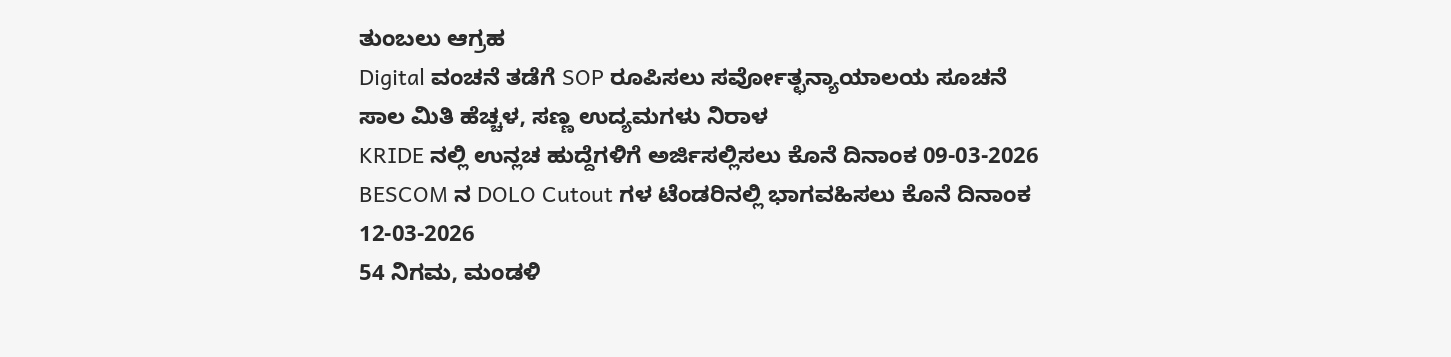ತುಂಬಲು ಆಗ್ರಹ
Digital ವಂಚನೆ ತಡೆಗೆ SOP ರೂಪಿಸಲು ಸರ್ವೋತ್ಛನ್ಯಾಯಾಲಯ ಸೂಚನೆ
ಸಾಲ ಮಿತಿ ಹೆಚ್ಚಳ, ಸಣ್ಣ ಉದ್ಯಮಗಳು ನಿರಾಳ
KRIDE ನಲ್ಲಿ ಉನ್ಲಚ ಹುದ್ದೆಗಳಿಗೆ ಅರ್ಜಿಸಲ್ಲಿಸಲು ಕೊನೆ ದಿನಾಂಕ 09-03-2026
BESCOM ನ DOLO Cutout ಗಳ ಟೆಂಡರಿನಲ್ಲಿ ಭಾಗವಹಿಸಲು ಕೊನೆ ದಿನಾಂಕ 12-03-2026
54 ನಿಗಮ, ಮಂಡಳಿ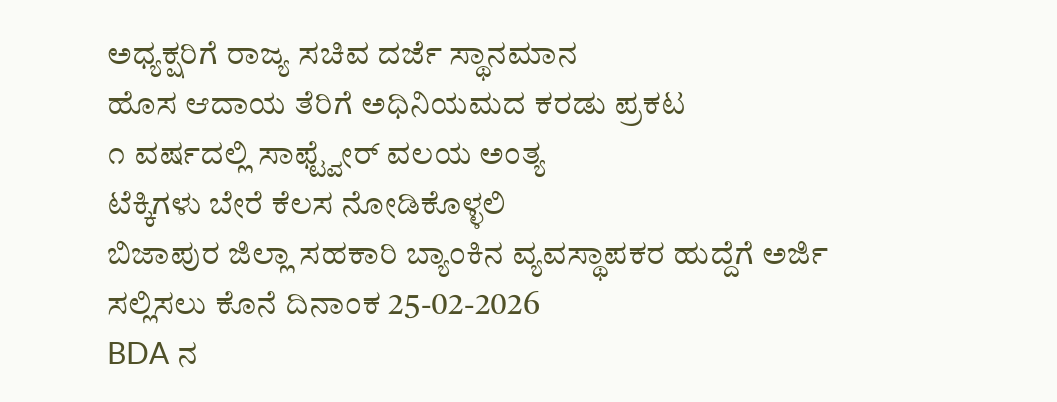ಅಧ್ಯಕ್ಷರಿಗೆ ರಾಜ್ಯ ಸಚಿವ ದರ್ಜೆ ಸ್ಥಾನಮಾನ
ಹೊಸ ಆದಾಯ ತೆರಿಗೆ ಅಧಿನಿಯಮದ ಕರಡು ಪ್ರಕಟ
೧ ವರ್ಷದಲ್ಲಿ ಸಾಫ್ಟ್ವೇರ್ ವಲಯ ಅಂತ್ಯ
ಟೆಕ್ಕಿಗಳು ಬೇರೆ ಕೆಲಸ ನೋಡಿಕೊಳ್ಳಲಿ
ಬಿಜಾಪುರ ಜಿಲ್ಲಾ ಸಹಕಾರಿ ಬ್ಯಾಂಕಿನ ವ್ಯವಸ್ಥಾಪಕರ ಹುದ್ದೆಗೆ ಅರ್ಜಿ ಸಲ್ಲಿಸಲು ಕೊನೆ ದಿನಾಂಕ 25-02-2026
BDA ನ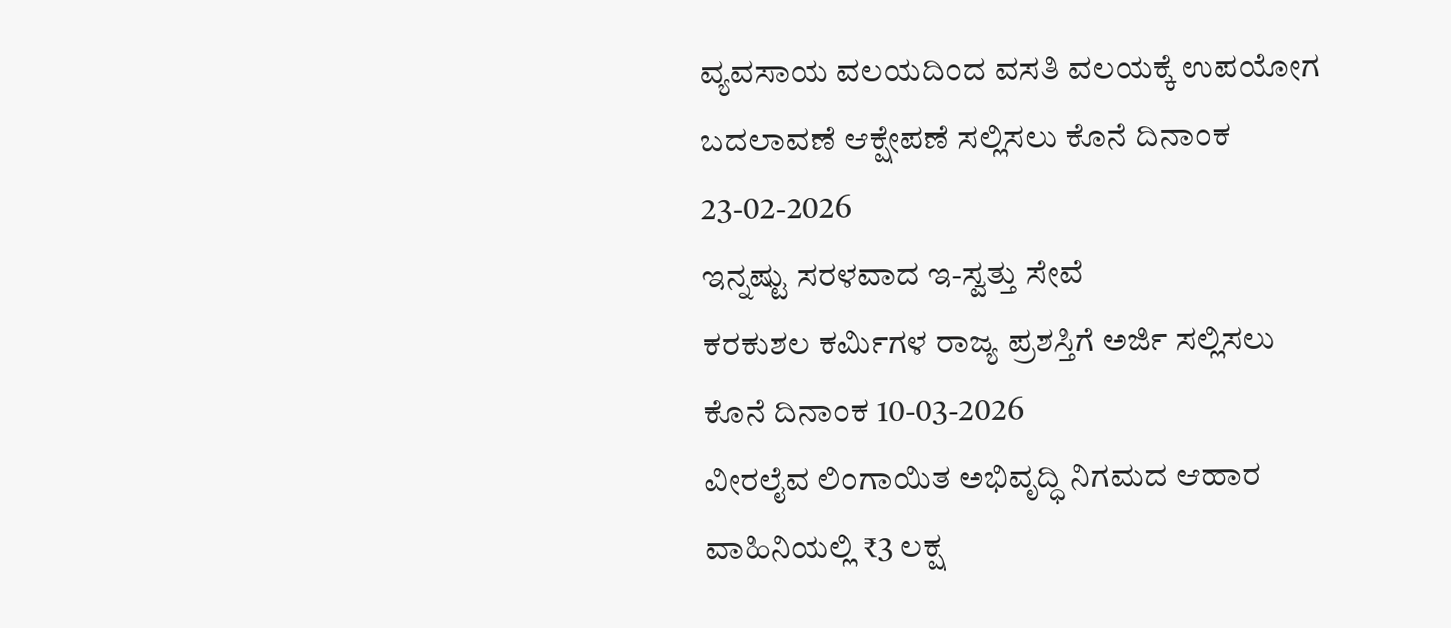ವ್ಯವಸಾಯ ವಲಯದಿಂದ ವಸತಿ ವಲಯಕ್ಕೆ ಉಪಯೋಗ ಬದಲಾವಣೆ ಆಕ್ಷೇಪಣೆ ಸಲ್ಲಿಸಲು ಕೊನೆ ದಿನಾಂಕ 23-02-2026
ಇನ್ನಷ್ಟು ಸರಳವಾದ ಇ-ಸ್ವತ್ತು ಸೇವೆ
ಕರಕುಶಲ ಕರ್ಮಿಗಳ ರಾಜ್ಯ ಪ್ರಶಸ್ತಿಗೆ ಅರ್ಜಿ ಸಲ್ಲಿಸಲು ಕೊನೆ ದಿನಾಂಕ 10-03-2026
ವೀರಲೈವ ಲಿಂಗಾಯಿತ ಅಭಿವೃದ್ಧಿ ನಿಗಮದ ಆಹಾರ ವಾಹಿನಿಯಲ್ಲಿ ₹3 ಲಕ್ಷ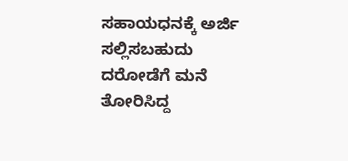ಸಹಾಯಧನಕ್ಕೆ ಅರ್ಜಿ ಸಲ್ಲಿಸಬಹುದು
ದರೋಡೆಗೆ ಮನೆ ತೋರಿಸಿದ್ದ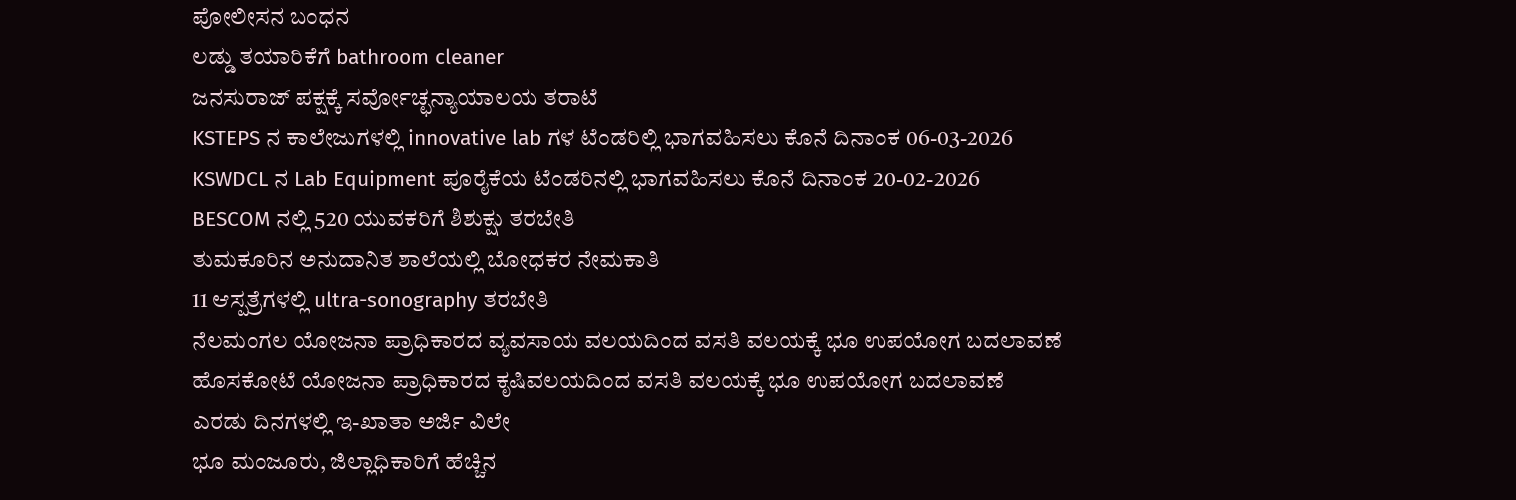ಪೋಲೀಸನ ಬಂಧನ
ಲಡ್ಡು ತಯಾರಿಕೆಗೆ bathroom cleaner
ಜನಸುರಾಜ್ ಪಕ್ಷಕ್ಕೆ ಸರ್ವೋಚ್ಛನ್ಯಾಯಾಲಯ ತರಾಟೆ
KSTEPS ನ ಕಾಲೇಜುಗಳಲ್ಲಿ innovative lab ಗಳ ಟೆಂಡರಿಲ್ಲಿ ಭಾಗವಹಿಸಲು ಕೊನೆ ದಿನಾಂಕ 06-03-2026
KSWDCL ನ Lab Equipment ಪೂರೈಕೆಯ ಟೆಂಡರಿನಲ್ಲಿ ಭಾಗವಹಿಸಲು ಕೊನೆ ದಿನಾಂಕ 20-02-2026
BESCOM ನಲ್ಲಿ 520 ಯುವಕರಿಗೆ ಶಿಶುಕ್ಷು ತರಬೇತಿ
ತುಮಕೂರಿನ ಅನುದಾನಿತ ಶಾಲೆಯಲ್ಲಿ ಬೋಧಕರ ನೇಮಕಾತಿ
11 ಆಸ್ಪತ್ರೆಗಳಲ್ಲಿ ultra-sonography ತರಬೇತಿ
ನೆಲಮಂಗಲ ಯೋಜನಾ ಪ್ರಾಧಿಕಾರದ ವ್ಯವಸಾಯ ವಲಯದಿಂದ ವಸತಿ ವಲಯಕ್ಕೆ ಭೂ ಉಪಯೋಗ ಬದಲಾವಣೆ
ಹೊಸಕೋಟೆ ಯೋಜನಾ ಪ್ರಾಧಿಕಾರದ ಕೃಷಿವಲಯದಿಂದ ವಸತಿ ವಲಯಕ್ಕೆ ಭೂ ಉಪಯೋಗ ಬದಲಾವಣೆ
ಎರಡು ದಿನಗಳಲ್ಲಿ ಇ-ಖಾತಾ ಅರ್ಜಿ ವಿಲೇ
ಭೂ ಮಂಜೂರು, ಜಿಲ್ಲಾಧಿಕಾರಿಗೆ ಹೆಚ್ಚಿನ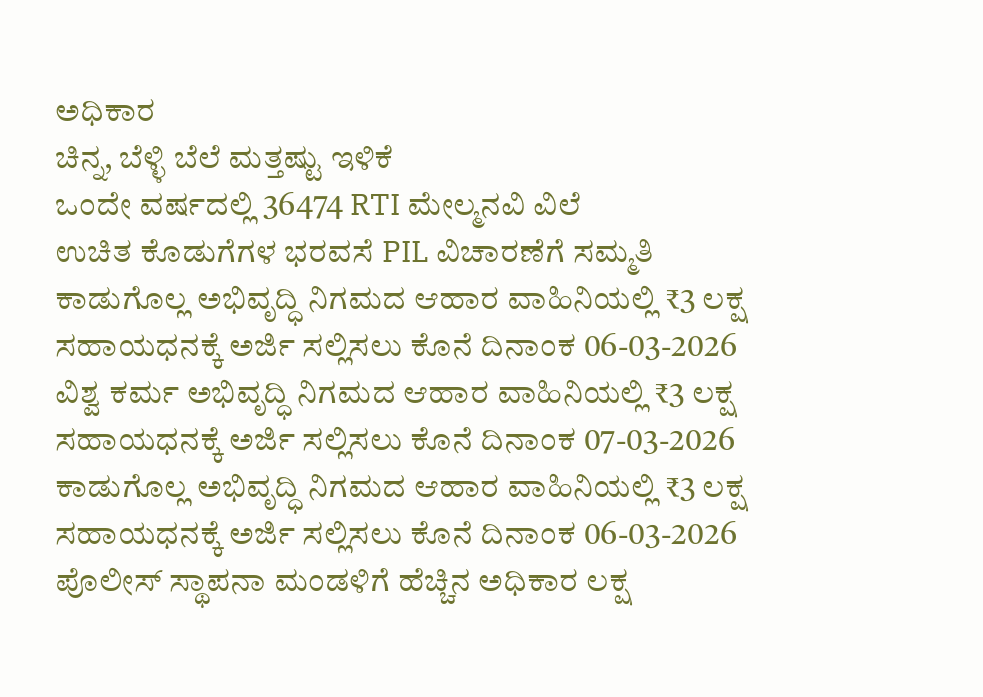ಅಧಿಕಾರ
ಚಿನ್ನ, ಬೆಳ್ಳಿ ಬೆಲೆ ಮತ್ತಷ್ಟು ಇಳಿಕೆ
ಒಂದೇ ವರ್ಷದಲ್ಲಿ 36474 RTI ಮೇಲ್ಮನವಿ ವಿಲೆ
ಉಚಿತ ಕೊಡುಗೆಗಳ ಭರವಸೆ PIL ವಿಚಾರಣೆಗೆ ಸಮ್ಮತಿ
ಕಾಡುಗೊಲ್ಲ ಅಭಿವೃದ್ಧಿ ನಿಗಮದ ಆಹಾರ ವಾಹಿನಿಯಲ್ಲಿ ₹3 ಲಕ್ಷ ಸಹಾಯಧನಕ್ಕೆ ಅರ್ಜಿ ಸಲ್ಲಿಸಲು ಕೊನೆ ದಿನಾಂಕ 06-03-2026
ವಿಶ್ವ ಕರ್ಮ ಅಭಿವೃದ್ಧಿ ನಿಗಮದ ಆಹಾರ ವಾಹಿನಿಯಲ್ಲಿ ₹3 ಲಕ್ಷ ಸಹಾಯಧನಕ್ಕೆ ಅರ್ಜಿ ಸಲ್ಲಿಸಲು ಕೊನೆ ದಿನಾಂಕ 07-03-2026
ಕಾಡುಗೊಲ್ಲ ಅಭಿವೃದ್ಧಿ ನಿಗಮದ ಆಹಾರ ವಾಹಿನಿಯಲ್ಲಿ ₹3 ಲಕ್ಷ ಸಹಾಯಧನಕ್ಕೆ ಅರ್ಜಿ ಸಲ್ಲಿಸಲು ಕೊನೆ ದಿನಾಂಕ 06-03-2026
ಪೊಲೀಸ್ ಸ್ಥಾಪನಾ ಮಂಡಳಿಗೆ ಹೆಚ್ಚಿನ ಅಧಿಕಾರ ಲಕ್ಷ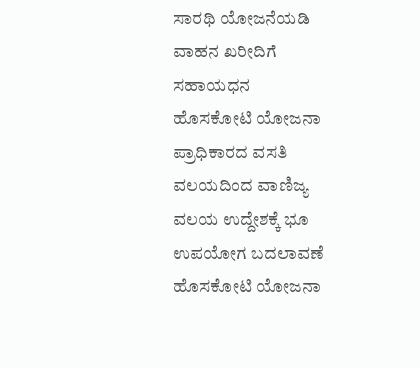ಸಾರಥಿ ಯೋಜನೆಯಡಿ ವಾಹನ ಖರೀದಿಗೆ ಸಹಾಯಧನ
ಹೊಸಕೋಟಿ ಯೋಜನಾ ಪ್ರಾಧಿಕಾರದ ವಸತಿ ವಲಯದಿಂದ ವಾಣಿಜ್ಯ ವಲಯ ಉದ್ದೇಶಕ್ಕೆ ಭೂ ಉಪಯೋಗ ಬದಲಾವಣೆ
ಹೊಸಕೋಟಿ ಯೋಜನಾ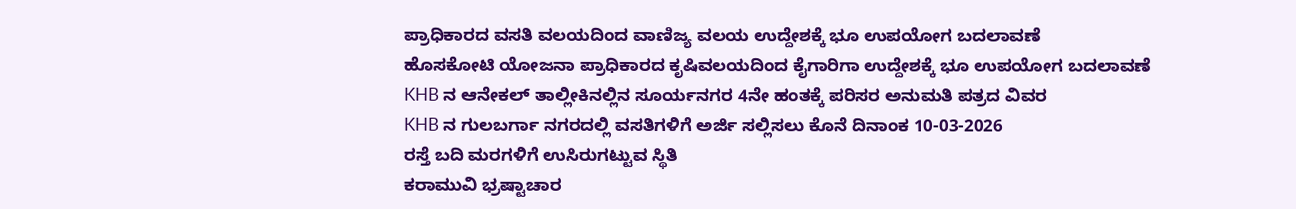ಪ್ರಾಧಿಕಾರದ ವಸತಿ ವಲಯದಿಂದ ವಾಣಿಜ್ಯ ವಲಯ ಉದ್ದೇಶಕ್ಕೆ ಭೂ ಉಪಯೋಗ ಬದಲಾವಣೆ
ಹೊಸಕೋಟಿ ಯೋಜನಾ ಪ್ರಾಧಿಕಾರದ ಕೃಷಿವಲಯದಿಂದ ಕೈಗಾರಿಗಾ ಉದ್ದೇಶಕ್ಕೆ ಭೂ ಉಪಯೋಗ ಬದಲಾವಣೆ
KHB ನ ಆನೇಕಲ್ ತಾಲ್ಲೀಕಿನಲ್ಲಿನ ಸೂರ್ಯನಗರ 4ನೇ ಹಂತಕ್ಕೆ ಪರಿಸರ ಅನುಮತಿ ಪತ್ರದ ವಿವರ
KHB ನ ಗುಲಬರ್ಗಾ ನಗರದಲ್ಲಿ ವಸತಿಗಳಿಗೆ ಅರ್ಜಿ ಸಲ್ಲಿಸಲು ಕೊನೆ ದಿನಾಂಕ 10-03-2026
ರಸ್ತೆ ಬದಿ ಮರಗಳಿಗೆ ಉಸಿರುಗಟ್ಟುವ ಸ್ಥಿತಿ
ಕರಾಮುವಿ ಭ್ರಷ್ಟಾಚಾರ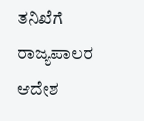ತನಿಖೆಗೆ ರಾಜ್ಯಪಾಲರ ಆದೇಶ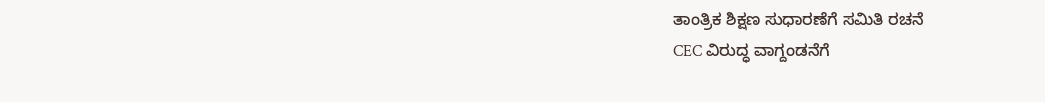ತಾಂತ್ರಿಕ ಶಿಕ್ಷಣ ಸುಧಾರಣೆಗೆ ಸಮಿತಿ ರಚನೆ
CEC ವಿರುದ್ಧ ವಾಗ್ದಂಡನೆಗೆ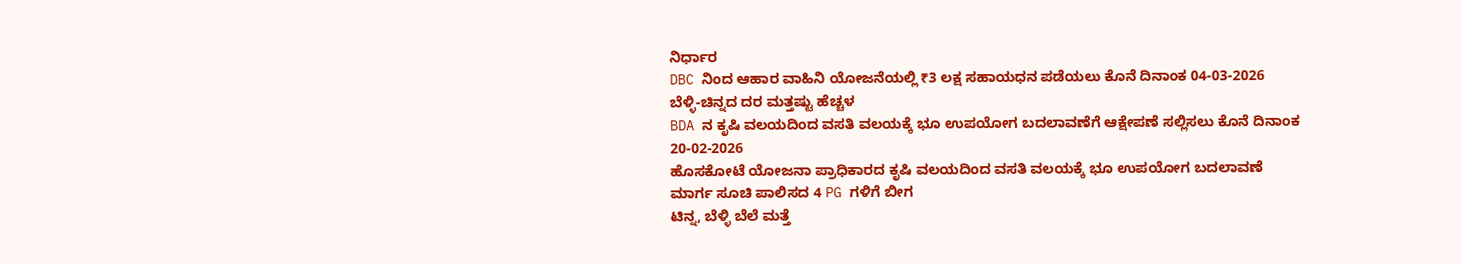ನಿರ್ಧಾರ
DBC ನಿಂದ ಆಹಾರ ವಾಹಿನಿ ಯೋಜನೆಯಲ್ಲಿ ₹3 ಲಕ್ಷ ಸಹಾಯಧನ ಪಡೆಯಲು ಕೊನೆ ದಿನಾಂಕ 04-03-2026
ಬೆಳ್ಳಿ-ಚಿನ್ನದ ದರ ಮತ್ತಷ್ಟು ಹೆಚ್ಚಳ
BDA ನ ಕೃಷಿ ವಲಯದಿಂದ ವಸತಿ ವಲಯಕ್ಕೆ ಭೂ ಉಪಯೋಗ ಬದಲಾವಣೆಗೆ ಆಕ್ಷೇಪಣೆ ಸಲ್ಲಿಸಲು ಕೊನೆ ದಿನಾಂಕ 20-02-2026
ಹೊಸಕೋಟೆ ಯೋಜನಾ ಪ್ರಾಧಿಕಾರದ ಕೃಷಿ ವಲಯದಿಂದ ವಸತಿ ವಲಯಕ್ಕೆ ಭೂ ಉಪಯೋಗ ಬದಲಾವಣೆ
ಮಾರ್ಗ ಸೂಚಿ ಪಾಲಿಸದ 4 PG ಗಳಿಗೆ ಬೀಗ
ಟಿನ್ನ, ಬೆಳ್ಳಿ ಬೆಲೆ ಮತ್ತೆ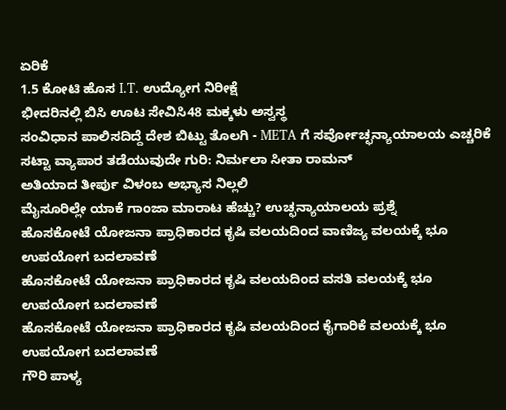ಏರಿಕೆ
1.5 ಕೋಟಿ ಹೊಸ I.T. ಉದ್ಯೋಗ ನಿರೀಕ್ಷೆ
ಭೀದರಿನಲ್ಲಿ ಬಿಸಿ ಊಟ ಸೇವಿಸಿ48 ಮಕ್ಕಳು ಅಸ್ವಸ್ಥ
ಸಂವಿಧಾನ ಪಾಲಿಸದಿದ್ದೆ ದೇಶ ಬಿಟ್ಟು ತೊಲಗಿ - META ಗೆ ಸರ್ವೋಚ್ಛನ್ಯಾಯಾಲಯ ಎಚ್ಚರಿಕೆ
ಸಟ್ಟಾ ವ್ಯಾಪಾರ ತಡೆಯುವುದೇ ಗುರಿ: ನಿರ್ಮಲಾ ಸೀತಾ ರಾಮನ್
ಅತಿಯಾದ ತೀರ್ಪು ವಿಳಂಬ ಅಭ್ಯಾಸ ನಿಲ್ಲಲಿ
ಮೈಸೂರಿಲ್ಲೇ ಯಾಕೆ ಗಾಂಜಾ ಮಾರಾಟ ಹೆಚ್ಚು? ಉಚ್ಛನ್ಯಾಯಾಲಯ ಪ್ರಶ್ನೆ
ಹೊಸಕೋಟೆ ಯೋಜನಾ ಪ್ರಾಧಿಕಾರದ ಕೃಷಿ ವಲಯದಿಂದ ವಾಣಿಜ್ಯ ವಲಯಕ್ಕೆ ಭೂ ಉಪಯೋಗ ಬದಲಾವಣೆ
ಹೊಸಕೋಟೆ ಯೋಜನಾ ಪ್ರಾಧಿಕಾರದ ಕೃಷಿ ವಲಯದಿಂದ ವಸತಿ ವಲಯಕ್ಕೆ ಭೂ ಉಪಯೋಗ ಬದಲಾವಣೆ
ಹೊಸಕೋಟೆ ಯೋಜನಾ ಪ್ರಾಧಿಕಾರದ ಕೃಷಿ ವಲಯದಿಂದ ಕೈಗಾರಿಕೆ ವಲಯಕ್ಕೆ ಭೂ ಉಪಯೋಗ ಬದಲಾವಣೆ
ಗೌರಿ ಪಾಳ್ಯ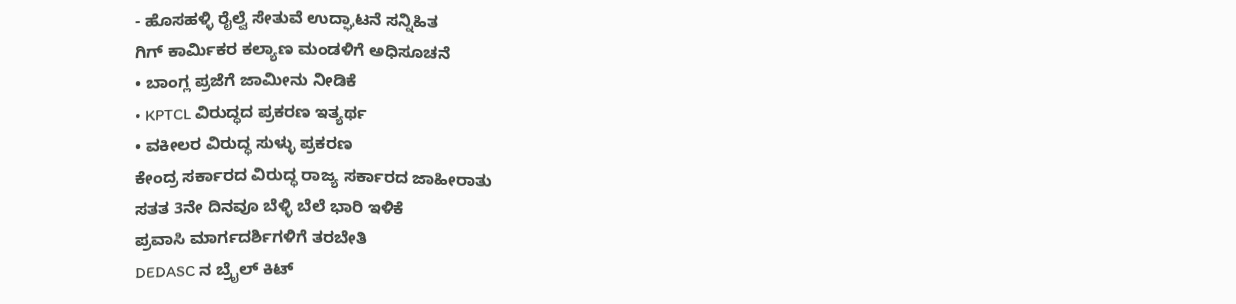- ಹೊಸಹಳ್ಳಿ ರೈಲ್ವೆ ಸೇತುವೆ ಉದ್ಘಾಟನೆ ಸನ್ನಿಹಿತ
ಗಿಗ್ ಕಾರ್ಮಿಕರ ಕಲ್ಯಾಣ ಮಂಡಳಿಗೆ ಅಧಿಸೂಚನೆ
• ಬಾಂಗ್ಲ ಪ್ರಜೆಗೆ ಜಾಮೀನು ನೀಡಿಕೆ
• KPTCL ವಿರುದ್ಧದ ಪ್ರಕರಣ ಇತ್ಯರ್ಥ
• ವಕೀಲರ ವಿರುದ್ಧ ಸುಳ್ಳು ಪ್ರಕರಣ
ಕೇಂದ್ರ ಸರ್ಕಾರದ ವಿರುದ್ಧ ರಾಜ್ಯ ಸರ್ಕಾರದ ಜಾಹೀರಾತು
ಸತತ 3ನೇ ದಿನವೂ ಬೆಳ್ಳಿ ಬೆಲೆ ಭಾರಿ ಇಳಿಕೆ
ಪ್ರವಾಸಿ ಮಾರ್ಗದರ್ಶಿಗಳಿಗೆ ತರಬೇತಿ
DEDASC ನ ಬ್ರೈಲ್ ಕಿಟ್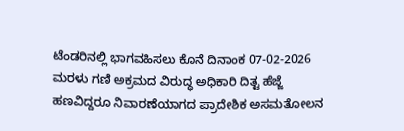ಟೆಂಡರಿನಲ್ಲಿ ಭಾಗವಹಿಸಲು ಕೊನೆ ದಿನಾಂಕ 07-02-2026
ಮರಳು ಗಣಿ ಅಕ್ರಮದ ವಿರುದ್ಧ ಅಧಿಕಾರಿ ದಿತ್ಟ ಹೆಜ್ಜೆ
ಹಣವಿದ್ದರೂ ನಿವಾರಣೆಯಾಗದ ಪ್ರಾದೇಶಿಕ ಅಸಮತೋಲನ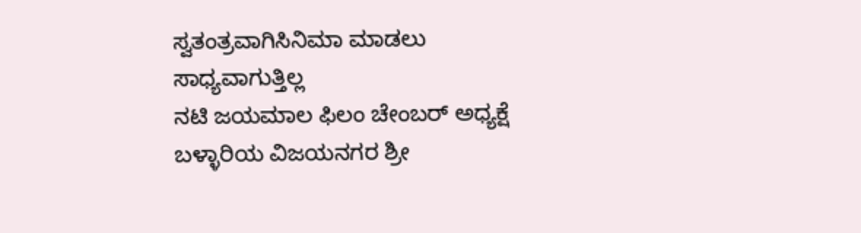ಸ್ವತಂತ್ರವಾಗಿಸಿನಿಮಾ ಮಾಡಲು ಸಾಧ್ಯವಾಗುತ್ತಿಲ್ಲ
ನಟಿ ಜಯಮಾಲ ಫಿಲಂ ಚೇಂಬರ್ ಅಧ್ಯಕ್ಷೆ
ಬಳ್ಳಾರಿಯ ವಿಜಯನಗರ ಶ್ರೀ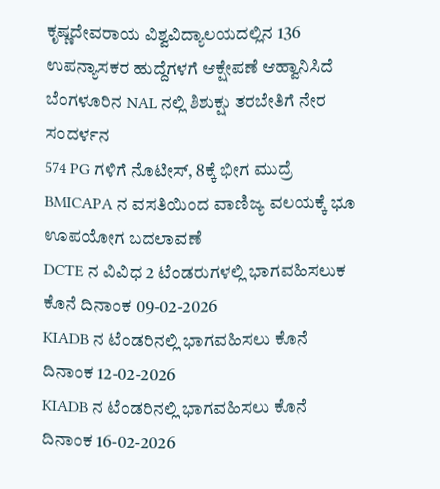ಕೃಷ್ಣದೇವರಾಯ ವಿಶ್ವವಿದ್ಯಾಲಯದಲ್ಲಿನ 136 ಉಪನ್ಯಾಸಕರ ಹುದ್ದೆಗಳಗೆ ಆಕ್ಷೇಪಣೆ ಆಹ್ವಾನಿಸಿದೆ
ಬೆಂಗಳೂರಿನ NAL ನಲ್ಲಿ ಶಿಶುಕ್ಷು ತರಬೇತಿಗೆ ನೇರ ಸಂದರ್ಳನ
574 PG ಗಳಿಗೆ ನೊಟೀಸ್, 8ಕ್ಕೆ ಭೀಗ ಮುದ್ರೆ
BMICAPA ನ ವಸತಿಯಿಂದ ವಾಣಿಜ್ಯ ವಲಯಕ್ಕೆ ಭೂ ಊಪಯೋಗ ಬದಲಾವಣೆ
DCTE ನ ವಿವಿಧ 2 ಟೆಂಡರುಗಳಲ್ಲಿ ಭಾಗವಹಿಸಲುಕ ಕೊನೆ ದಿನಾಂಕ 09-02-2026
KIADB ನ ಟೆಂಡರಿನಲ್ಲಿ ಭಾಗವಹಿಸಲು ಕೊನೆ ದಿನಾಂಕ 12-02-2026
KIADB ನ ಟೆಂಡರಿನಲ್ಲಿ ಭಾಗವಹಿಸಲು ಕೊನೆ ದಿನಾಂಕ 16-02-2026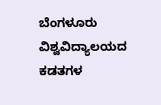ಬೆಂಗಳೂರು ವಿಶ್ವವಿದ್ಯಾಲಯದ ಕಡತಗಳ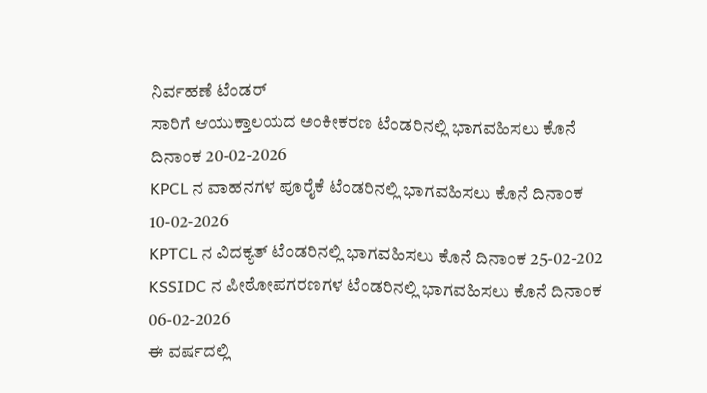ನಿರ್ವಹಣೆ ಟೆಂಡರ್
ಸಾರಿಗೆ ಆಯುಕ್ತಾಲಯದ ಅಂಕೀಕರಣ ಟೆಂಡರಿನಲ್ಲಿ ಭಾಗವಹಿಸಲು ಕೊನೆ ದಿನಾಂಕ 20-02-2026
KPCL ನ ವಾಹನಗಳ ಪೂರೈಕೆ ಟೆಂಡರಿನಲ್ಲಿ ಭಾಗವಹಿಸಲು ಕೊನೆ ದಿನಾಂಕ 10-02-2026
KPTCL ನ ವಿದಕ್ಯತ್ ಟೆಂಡರಿನಲ್ಲಿ ಭಾಗವಹಿಸಲು ಕೊನೆ ದಿನಾಂಕ 25-02-202
KSSIDC ನ ಪೀಠೋಪಗರಣಗಳ ಟೆಂಡರಿನಲ್ಲಿ ಭಾಗವಹಿಸಲು ಕೊನೆ ದಿನಾಂಕ 06-02-2026
ಈ ವರ್ಷದಲ್ಲಿ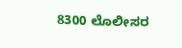8300 ಲೊಲೀಸರ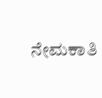ನೇಮಕಾತಿ